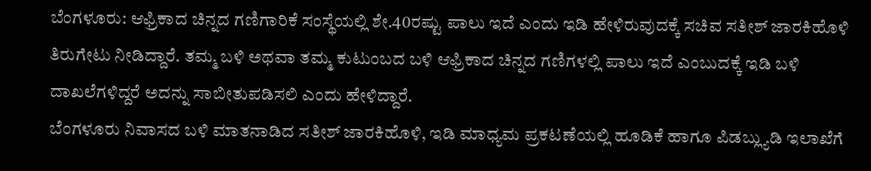ಬೆಂಗಳೂರು: ಆಫ್ರಿಕಾದ ಚಿನ್ನದ ಗಣಿಗಾರಿಕೆ ಸಂಸ್ಥೆಯಲ್ಲಿ ಶೇ.40ರಷ್ಟು ಪಾಲು ಇದೆ ಎಂದು ಇಡಿ ಹೇಳಿರುವುದಕ್ಕೆ ಸಚಿವ ಸತೀಶ್ ಜಾರಕಿಹೊಳಿ ತಿರುಗೇಟು ನೀಡಿದ್ದಾರೆ. ತಮ್ಮ ಬಳಿ ಅಥವಾ ತಮ್ಮ ಕುಟುಂಬದ ಬಳಿ ಆಫ್ರಿಕಾದ ಚಿನ್ನದ ಗಣಿಗಳಲ್ಲಿ ಪಾಲು ಇದೆ ಎಂಬುದಕ್ಕೆ ಇಡಿ ಬಳಿ ದಾಖಲೆಗಳಿದ್ದರೆ ಅದನ್ನು ಸಾಬೀತುಪಡಿಸಲಿ ಎಂದು ಹೇಳಿದ್ದಾರೆ.
ಬೆಂಗಳೂರು ನಿವಾಸದ ಬಳಿ ಮಾತನಾಡಿದ ಸತೀಶ್ ಜಾರಕಿಹೊಳಿ, ಇಡಿ ಮಾಧ್ಯಮ ಪ್ರಕಟಣೆಯಲ್ಲಿ ಹೂಡಿಕೆ ಹಾಗೂ ಪಿಡಬ್ಲ್ಯುಡಿ ಇಲಾಖೆಗೆ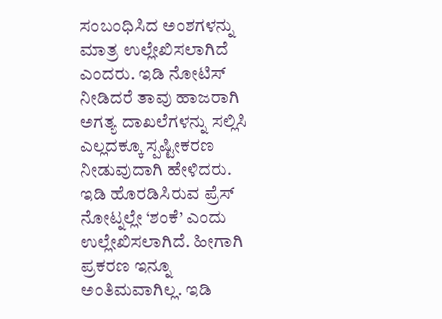ಸಂಬಂಧಿಸಿದ ಅಂಶಗಳನ್ನು ಮಾತ್ರ ಉಲ್ಲೇಖಿಸಲಾಗಿದೆ ಎಂದರು. ಇಡಿ ನೋಟಿಸ್ ನೀಡಿದರೆ ತಾವು ಹಾಜರಾಗಿ ಅಗತ್ಯ ದಾಖಲೆಗಳನ್ನು ಸಲ್ಲಿಸಿ ಎಲ್ಲದಕ್ಕೂ ಸ್ಪಷ್ಟೀಕರಣ ನೀಡುವುದಾಗಿ ಹೇಳಿದರು.
ಇಡಿ ಹೊರಡಿಸಿರುವ ಪ್ರೆಸ್ ನೋಟ್ನಲ್ಲೇ ‘ಶಂಕೆ’ ಎಂದು ಉಲ್ಲೇಖಿಸಲಾಗಿದೆ. ಹೀಗಾಗಿ ಪ್ರಕರಣ ಇನ್ನೂ ಅಂತಿಮವಾಗಿಲ್ಲ. ಇಡಿ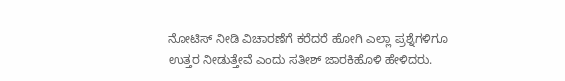ನೋಟಿಸ್ ನೀಡಿ ವಿಚಾರಣೆಗೆ ಕರೆದರೆ ಹೋಗಿ ಎಲ್ಲಾ ಪ್ರಶ್ನೆಗಳಿಗೂ ಉತ್ತರ ನೀಡುತ್ತೇವೆ ಎಂದು ಸತೀಶ್ ಜಾರಕಿಹೊಳಿ ಹೇಳಿದರು.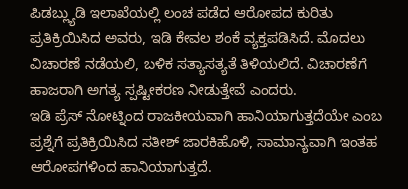ಪಿಡಬ್ಲ್ಯುಡಿ ಇಲಾಖೆಯಲ್ಲಿ ಲಂಚ ಪಡೆದ ಆರೋಪದ ಕುರಿತು ಪ್ರತಿಕ್ರಿಯಿಸಿದ ಅವರು, ಇಡಿ ಕೇವಲ ಶಂಕೆ ವ್ಯಕ್ತಪಡಿಸಿದೆ. ಮೊದಲು ವಿಚಾರಣೆ ನಡೆಯಲಿ, ಬಳಿಕ ಸತ್ಯಾಸತ್ಯತೆ ತಿಳಿಯಲಿದೆ. ವಿಚಾರಣೆಗೆ ಹಾಜರಾಗಿ ಅಗತ್ಯ ಸ್ಪಷ್ಟೀಕರಣ ನೀಡುತ್ತೇವೆ ಎಂದರು.
ಇಡಿ ಪ್ರೆಸ್ ನೋಟ್ನಿಂದ ರಾಜಕೀಯವಾಗಿ ಹಾನಿಯಾಗುತ್ತದೆಯೇ ಎಂಬ ಪ್ರಶ್ನೆಗೆ ಪ್ರತಿಕ್ರಿಯಿಸಿದ ಸತೀಶ್ ಜಾರಕಿಹೊಳಿ, ಸಾಮಾನ್ಯವಾಗಿ ಇಂತಹ ಆರೋಪಗಳಿಂದ ಹಾನಿಯಾಗುತ್ತದೆ.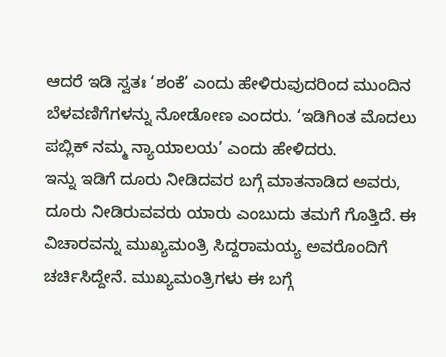ಆದರೆ ಇಡಿ ಸ್ವತಃ ‘ಶಂಕೆ’ ಎಂದು ಹೇಳಿರುವುದರಿಂದ ಮುಂದಿನ ಬೆಳವಣಿಗೆಗಳನ್ನು ನೋಡೋಣ ಎಂದರು. ‘ಇಡಿಗಿಂತ ಮೊದಲು ಪಬ್ಲಿಕ್ ನಮ್ಮ ನ್ಯಾಯಾಲಯ’ ಎಂದು ಹೇಳಿದರು.
ಇನ್ನು ಇಡಿಗೆ ದೂರು ನೀಡಿದವರ ಬಗ್ಗೆ ಮಾತನಾಡಿದ ಅವರು, ದೂರು ನೀಡಿರುವವರು ಯಾರು ಎಂಬುದು ತಮಗೆ ಗೊತ್ತಿದೆ. ಈ ವಿಚಾರವನ್ನು ಮುಖ್ಯಮಂತ್ರಿ ಸಿದ್ದರಾಮಯ್ಯ ಅವರೊಂದಿಗೆ ಚರ್ಚಿಸಿದ್ದೇನೆ. ಮುಖ್ಯಮಂತ್ರಿಗಳು ಈ ಬಗ್ಗೆ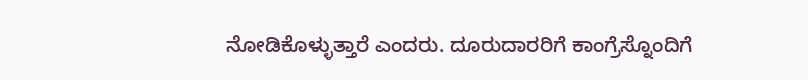ನೋಡಿಕೊಳ್ಳುತ್ತಾರೆ ಎಂದರು. ದೂರುದಾರರಿಗೆ ಕಾಂಗ್ರೆಸ್ನೊಂದಿಗೆ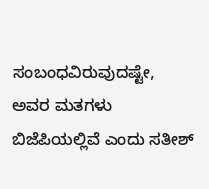ಸಂಬಂಧವಿರುವುದಷ್ಟೇ, ಅವರ ಮತಗಳು ಬಿಜೆಪಿಯಲ್ಲಿವೆ ಎಂದು ಸತೀಶ್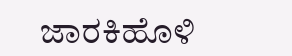ಜಾರಕಿಹೊಳಿ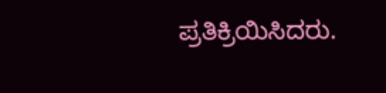ಪ್ರತಿಕ್ರಿಯಿಸಿದರು.